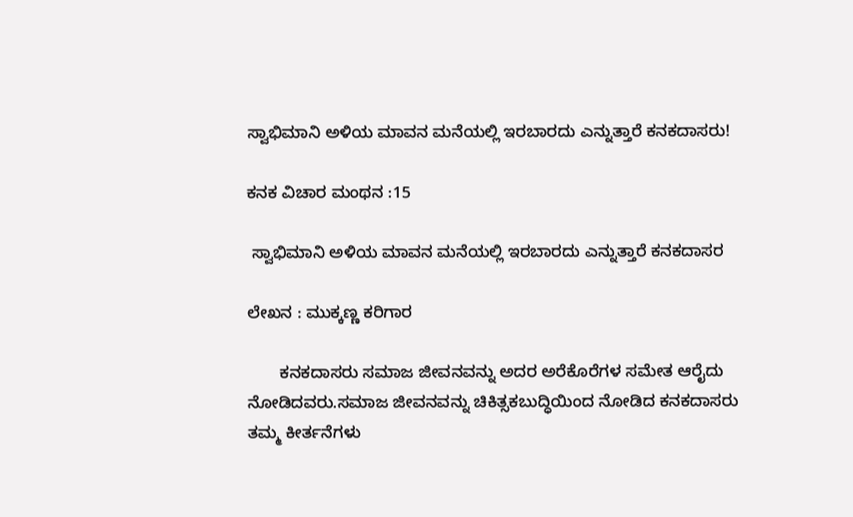ಸ್ವಾಭಿಮಾನಿ ಅಳಿಯ ಮಾವನ ಮನೆಯಲ್ಲಿ ಇರಬಾರದು ಎನ್ನುತ್ತಾರೆ ಕನಕದಾಸರು!

ಕನಕ ವಿಚಾರ ಮಂಥನ :15

 ಸ್ವಾಭಿಮಾನಿ ಅಳಿಯ ಮಾವನ ಮನೆಯಲ್ಲಿ ಇರಬಾರದು ಎನ್ನುತ್ತಾರೆ ಕನಕದಾಸರ

ಲೇಖನ : ಮುಕ್ಕಣ್ಣ ಕರಿಗಾರ

       ಕನಕದಾಸರು ಸಮಾಜ ಜೀವನವನ್ನು ಅದರ ಅರೆಕೊರೆಗಳ ಸಮೇತ ಆರೈದು ನೋಡಿದವರು.ಸಮಾಜ ಜೀವನವನ್ನು ಚಿಕಿತ್ಸಕಬುದ್ಧಿಯಿಂದ ನೋಡಿದ ಕನಕದಾಸರು ತಮ್ಮ ಕೀರ್ತನೆಗಳು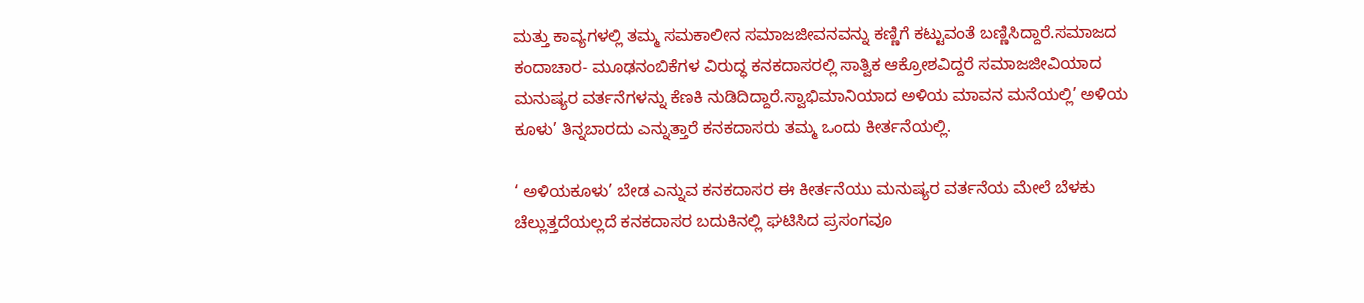ಮತ್ತು ಕಾವ್ಯಗಳಲ್ಲಿ ತಮ್ಮ ಸಮಕಾಲೀನ ಸಮಾಜಜೀವನವನ್ನು ಕಣ್ಣಿಗೆ ಕಟ್ಟುವಂತೆ ಬಣ್ಣಿಸಿದ್ದಾರೆ.ಸಮಾಜದ ಕಂದಾಚಾರ- ಮೂಢನಂಬಿಕೆಗಳ ವಿರುದ್ಧ ಕನಕದಾಸರಲ್ಲಿ ಸಾತ್ವಿಕ ಆಕ್ರೋಶವಿದ್ದರೆ ಸಮಾಜಜೀವಿಯಾದ ಮನುಷ್ಯರ ವರ್ತನೆಗಳನ್ನು ಕೆಣಕಿ ನುಡಿದಿದ್ದಾರೆ.ಸ್ವಾಭಿಮಾನಿಯಾದ ಅಳಿಯ ಮಾವನ ಮನೆಯಲ್ಲಿ’ ಅಳಿಯ ಕೂಳು’ ತಿನ್ನಬಾರದು ಎನ್ನುತ್ತಾರೆ ಕನಕದಾಸರು ತಮ್ಮ ಒಂದು ಕೀರ್ತನೆಯಲ್ಲಿ.

‘ ಅಳಿಯಕೂಳು’ ಬೇಡ ಎನ್ನುವ ಕನಕದಾಸರ ಈ ಕೀರ್ತನೆಯು ಮನುಷ್ಯರ ವರ್ತನೆಯ ಮೇಲೆ ಬೆಳಕು ಚೆಲ್ಲುತ್ತದೆಯಲ್ಲದೆ ಕನಕದಾಸರ ಬದುಕಿನಲ್ಲಿ ಘಟಿಸಿದ ಪ್ರಸಂಗವೂ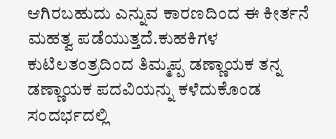ಆಗಿರಬಹುದು ಎನ್ನುವ ಕಾರಣದಿಂದ ಈ ಕೀರ್ತನೆ ಮಹತ್ವ ಪಡೆಯುತ್ತದೆ.ಕುಹಕಿಗಳ ಕುಟಿಲತಂತ್ರದಿಂದ ತಿಮ್ಮಪ್ಪ ಡಣ್ಣಾಯಕ ತನ್ನ ಡಣ್ಣಾಯಕ ಪದವಿಯನ್ನು ಕಳೆದುಕೊಂಡ ಸಂದರ್ಭದಲ್ಲಿ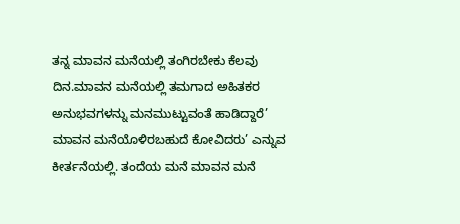ತನ್ನ ಮಾವನ ಮನೆಯಲ್ಲಿ ತಂಗಿರಬೇಕು ಕೆಲವು ದಿನ.ಮಾವನ ಮನೆಯಲ್ಲಿ ತಮಗಾದ ಅಹಿತಕರ ಅನುಭವಗಳನ್ನು ಮನಮುಟ್ಟುವಂತೆ ಹಾಡಿದ್ದಾರೆ’ ಮಾವನ ಮನೆಯೊಳಿರಬಹುದೆ ಕೋವಿದರು’ ಎನ್ನುವ ಕೀರ್ತನೆಯಲ್ಲಿ. ತಂದೆಯ ಮನೆ ಮಾವನ ಮನೆ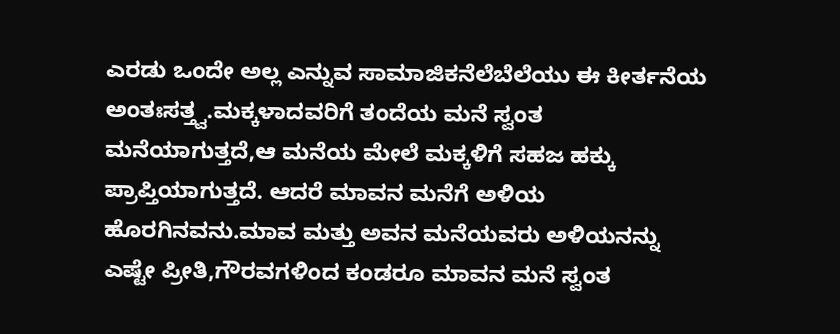ಎರಡು ಒಂದೇ ಅಲ್ಲ ಎನ್ನುವ ಸಾಮಾಜಿಕನೆಲೆಬೆಲೆಯು ಈ ಕೀರ್ತನೆಯ ಅಂತಃಸತ್ತ್ವ.ಮಕ್ಕಳಾದವರಿಗೆ ತಂದೆಯ ಮನೆ ಸ್ವಂತ ಮನೆಯಾಗುತ್ತದೆ,ಆ ಮನೆಯ ಮೇಲೆ ಮಕ್ಕಳಿಗೆ ಸಹಜ ಹಕ್ಕು ಪ್ರಾಪ್ತಿಯಾಗುತ್ತದೆ. ಆದರೆ ಮಾವನ ಮನೆಗೆ ಅಳಿಯ ಹೊರಗಿನವನು.ಮಾವ ಮತ್ತು ಅವನ ಮನೆಯವರು ಅಳಿಯನನ್ನು ಎಷ್ಟೇ ಪ್ರೀತಿ,ಗೌರವಗಳಿಂದ ಕಂಡರೂ ಮಾವನ ಮನೆ ಸ್ವಂತ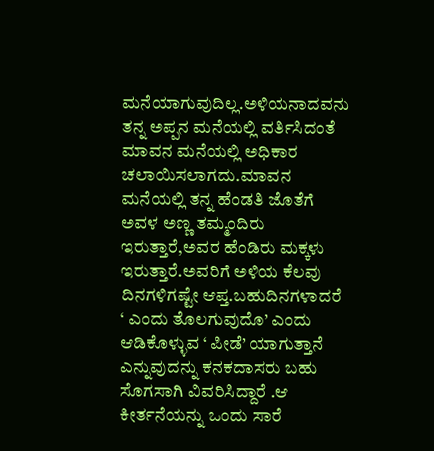ಮನೆಯಾಗುವುದಿಲ್ಲ.ಅಳಿಯನಾದವನು ತನ್ನ ಅಪ್ಪನ ಮನೆಯಲ್ಲಿ ವರ್ತಿಸಿದಂತೆ ಮಾವನ ಮನೆಯಲ್ಲಿ ಅಧಿಕಾರ ಚಲಾಯಿಸಲಾಗದು.ಮಾವನ ಮನೆಯಲ್ಲಿ ತನ್ನ ಹೆಂಡತಿ ಜೊತೆಗೆ ಅವಳ ಅಣ್ಣ ತಮ್ಮಂದಿರು ಇರುತ್ತಾರೆ,ಅವರ ಹೆಂಡಿರು ಮಕ್ಕಳು ಇರುತ್ತಾರೆ.ಅವರಿಗೆ ಅಳಿಯ ಕೆಲವು ದಿನಗಳಿಗಷ್ಟೇ ಆಪ್ತ.ಬಹುದಿನಗಳಾದರೆ ‘ ಎಂದು ತೊಲಗುವುದೊ’ ಎಂದು ಆಡಿಕೊಳ್ಳುವ ‘ ಪೀಡೆ’ ಯಾಗುತ್ತಾನೆ ಎನ್ನುವುದನ್ನು ಕನಕದಾಸರು ಬಹು ಸೊಗಸಾಗಿ ವಿವರಿಸಿದ್ದಾರೆ .ಆ ಕೀರ್ತನೆಯನ್ನು ಒಂದು ಸಾರೆ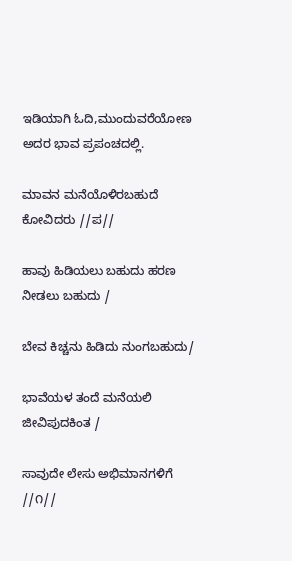ಇಡಿಯಾಗಿ ಓದಿ,ಮುಂದುವರೆಯೋಣ ಅದರ ಭಾವ ಪ್ರಪಂಚದಲ್ಲಿ.

ಮಾವನ ಮನೆಯೊಳಿರಬಹುದೆ ಕೋವಿದರು //ಪ//

ಹಾವು ಹಿಡಿಯಲು ಬಹುದು ಹರಣ ನೀಡಲು ಬಹುದು /

ಬೇವ ಕಿಚ್ಚನು ಹಿಡಿದು ನುಂಗಬಹುದು/

ಭಾವೆಯಳ ತಂದೆ ಮನೆಯಲಿ ಜೀವಿಪುದಕಿಂತ /

ಸಾವುದೇ ಲೇಸು ಅಭಿಮಾನಗಳಿಗೆ //೧//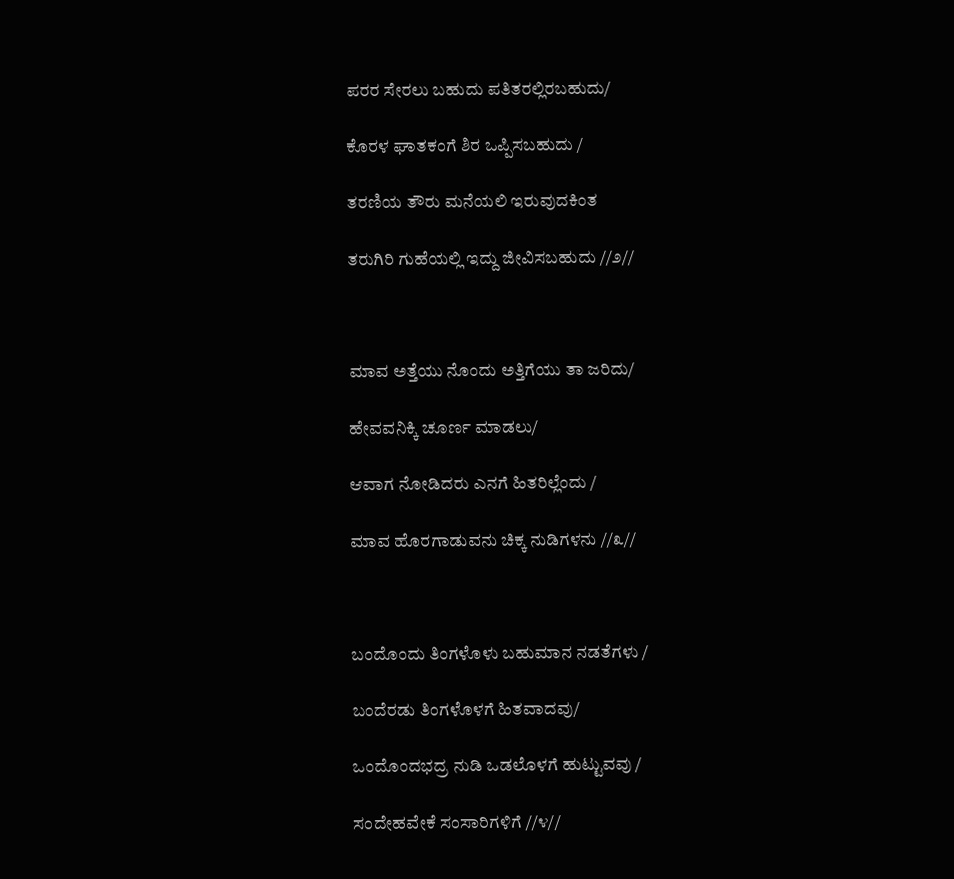ಪರರ ಸೇರಲು ಬಹುದು ಪತಿತರಲ್ಲಿರಬಹುದು/

ಕೊರಳ ಘಾತಕಂಗೆ ಶಿರ ಒಪ್ಪಿಸಬಹುದು /

ತರಣಿಯ ತೌರು ಮನೆಯಲಿ ಇರುವುದಕಿಂತ

ತರುಗಿರಿ ಗುಹೆಯಲ್ಲಿ ಇದ್ದು ಜೀವಿಸಬಹುದು //೨//



ಮಾವ ಅತ್ತೆಯು ನೊಂದು ಅತ್ತಿಗೆಯು ತಾ ಜರಿದು/

ಹೇವವನಿಕ್ಕಿ ಚೂರ್ಣ ಮಾಡಲು/

ಆವಾಗ ನೋಡಿದರು ಎನಗೆ ಹಿತರಿಲ್ಲೆಂದು /

ಮಾವ ಹೊರಗಾಡುವನು ಚಿಕ್ಕ ನುಡಿಗಳನು //೩//



ಬಂದೊಂದು ತಿಂಗಳೊಳು ಬಹುಮಾನ ನಡತೆಗಳು /

ಬಂದೆರಡು ತಿಂಗಳೊಳಗೆ ಹಿತವಾದವು/

ಒಂದೊಂದಭದ್ರ ನುಡಿ ಒಡಲೊಳಗೆ ಹುಟ್ಟುವವು /

ಸಂದೇಹವೇಕೆ ಸಂಸಾರಿಗಳಿಗೆ //೪//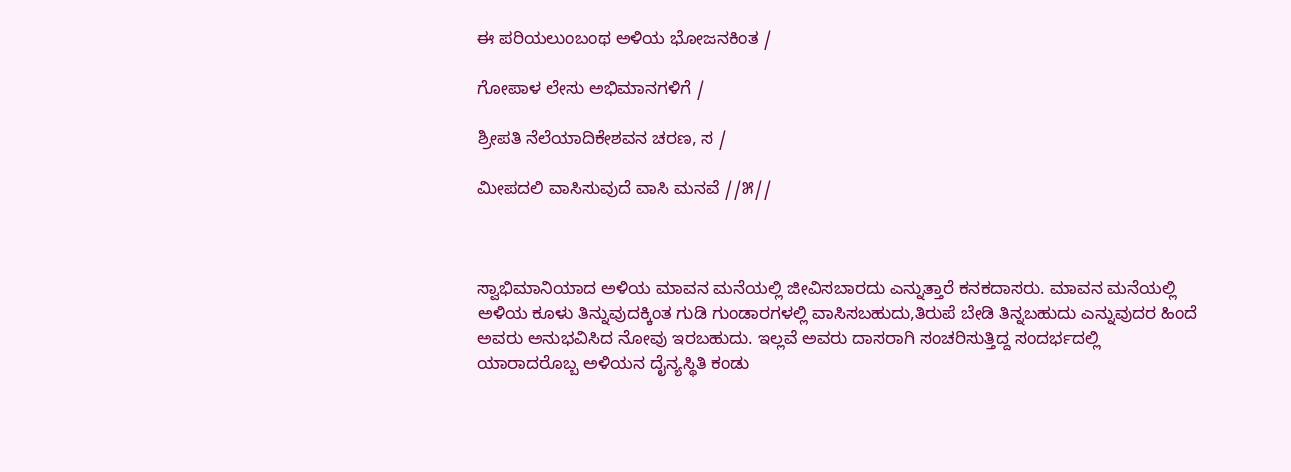ಈ ಪರಿಯಲುಂಬಂಥ ಅಳಿಯ ಭೋಜನಕಿಂತ /

ಗೋಪಾಳ ಲೇಸು ಅಭಿಮಾನಗಳಿಗೆ /

ಶ್ರೀಪತಿ ನೆಲೆಯಾದಿಕೇಶವನ ಚರಣ, ಸ /

ಮೀಪದಲಿ ವಾಸಿಸುವುದೆ ವಾಸಿ ಮನವೆ //೫//



ಸ್ವಾಭಿಮಾನಿಯಾದ ಅಳಿಯ ಮಾವನ ಮನೆಯಲ್ಲಿ ಜೀವಿಸಬಾರದು ಎನ್ನುತ್ತಾರೆ ಕನಕದಾಸರು. ಮಾವನ ಮನೆಯಲ್ಲಿ ಅಳಿಯ ಕೂಳು ತಿನ್ನುವುದಕ್ಕಿಂತ ಗುಡಿ ಗುಂಡಾರಗಳಲ್ಲಿ ವಾಸಿಸಬಹುದು,ತಿರುಪೆ ಬೇಡಿ ತಿನ್ನಬಹುದು ಎನ್ನುವುದರ ಹಿಂದೆ ಅವರು ಅನುಭವಿಸಿದ ನೋವು ಇರಬಹುದು. ಇಲ್ಲವೆ ಅವರು ದಾಸರಾಗಿ ಸಂಚರಿಸುತ್ತಿದ್ದ ಸಂದರ್ಭದಲ್ಲಿ ಯಾರಾದರೊಬ್ಬ ಅಳಿಯನ ದೈನ್ಯಸ್ಥಿತಿ ಕಂಡು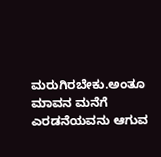ಮರುಗಿರಬೇಕು.ಅಂತೂ ಮಾವನ ಮನೆಗೆ ಎರಡನೆಯವನು ಆಗುವ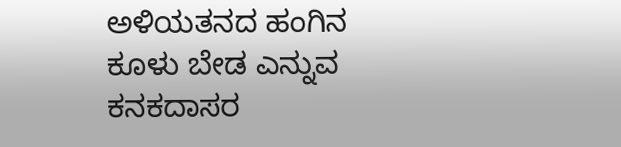ಅಳಿಯತನದ ಹಂಗಿನ ಕೂಳು ಬೇಡ ಎನ್ನುವ ಕನಕದಾಸರ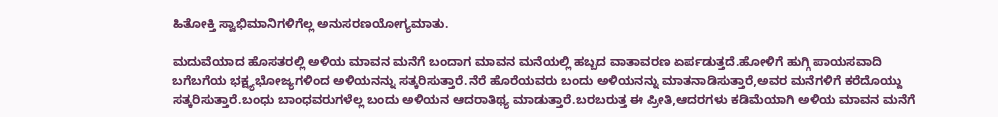ಹಿತೋಕ್ತಿ ಸ್ವಾಭಿಮಾನಿಗಳಿಗೆಲ್ಲ ಅನುಸರಣಯೋಗ್ಯಮಾತು.

ಮದುವೆಯಾದ ಹೊಸತರಲ್ಲಿ ಅಳಿಯ ಮಾವನ ಮನೆಗೆ ಬಂದಾಗ ಮಾವನ ಮನೆಯಲ್ಲಿ ಹಬ್ಬದ ವಾತಾವರಣ ಏರ್ಪಡುತ್ತದೆ.ಹೋಳಿಗೆ ಹುಗ್ಗಿ ಪಾಯಸವಾದಿ ಬಗೆಬಗೆಯ ಭಕ್ಷ್ಯಭೋಜ್ಯಗಳಿಂದ ಅಳಿಯನನ್ನು ಸತ್ಕರಿಸುತ್ತಾರೆ.ನೆರೆ ಹೊರೆಯವರು ಬಂದು ಅಳಿಯನನ್ನು ಮಾತನಾಡಿಸುತ್ತಾರೆ,ಅವರ ಮನೆಗಳಿಗೆ ಕರೆದೊಯ್ದು ಸತ್ಕರಿಸುತ್ತಾರೆ.ಬಂಧು ಬಾಂಧವರುಗಳೆಲ್ಲ ಬಂದು ಅಳಿಯನ ಆದರಾತಿಥ್ಯ ಮಾಡುತ್ತಾರೆ.ಬರಬರುತ್ತ ಈ ಪ್ರೀತಿ,ಆದರಗಳು ಕಡಿಮೆಯಾಗಿ ಅಳಿಯ ಮಾವನ ಮನೆಗೆ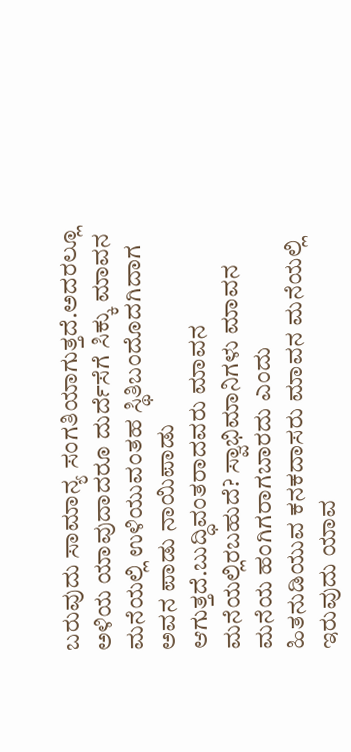ಬರುವುದು ಸಾಮಾನ್ಯ ಸಂಗತಿಯಾಗುತ್ತದೆ.ಅದರಲ್ಲೂ ಅಳಿಯ ಯಾವುದಾದರೂ ದುರ್ದೆಸೆಗೆ ಸಿಕ್ಕು ಮಾವನ ಮನೆಯಲ್ಲಿ ಉಳಿಯುವಂತಹ ಸ್ಥಿತಿಬಂದೊದಗಿದಾಗ ಅವನ ಪಾಡು ನಾಯಿಪಾಡು ಆಗುತ್ತದೆ.ಬುದ್ಧಿವಂತರಾದವರು ಮಾವನ ಮನೆಯಲ್ಲಿರಬಹುದೆ? ಸ್ವಾಭಿಮಾನಿಗಳು ಮಾವನ ಮನೆಯ ಹಂಗಿಗರಾಗಬಾರದು ಎಂದು ಹಿತನುಡಿಯುವ ಕನಕದಾಸರು ಮಾವನ ಮನೆಯಲ್ಲಿ ಇರುವುದು ಯಾವ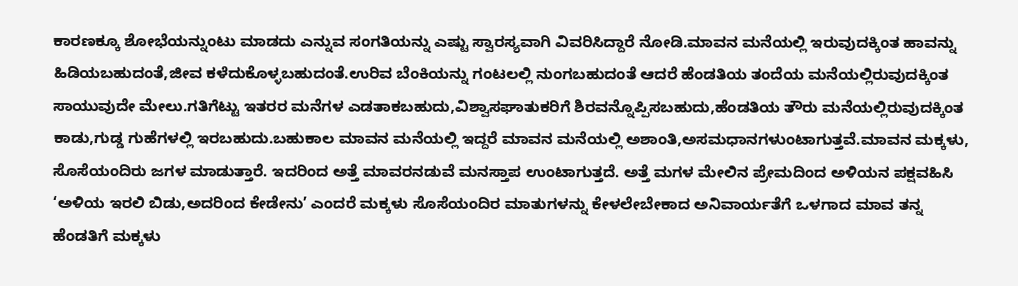ಕಾರಣಕ್ಕೂ ಶೋಭೆಯನ್ನುಂಟು ಮಾಡದು ಎನ್ನುವ ಸಂಗತಿಯನ್ನು ಎಷ್ಟು ಸ್ವಾರಸ್ಯವಾಗಿ ವಿವರಿಸಿದ್ದಾರೆ ನೋಡಿ.ಮಾವನ ಮನೆಯಲ್ಲಿ ಇರುವುದಕ್ಕಿಂತ ಹಾವನ್ನು ಹಿಡಿಯಬಹುದಂತೆ,ಜೀವ ಕಳೆದುಕೊಳ್ಳಬಹುದಂತೆ.ಉರಿವ ಬೆಂಕಿಯನ್ನು ಗಂಟಲಲ್ಲಿ ನುಂಗಬಹುದಂತೆ ಆದರೆ ಹೆಂಡತಿಯ ತಂದೆಯ ಮನೆಯಲ್ಲಿರುವುದಕ್ಕಿಂತ ಸಾಯುವುದೇ ಮೇಲು.ಗತಿಗೆಟ್ಟು ಇತರರ ಮನೆಗಳ ಎಡತಾಕಬಹುದು,ವಿಶ್ವಾಸಘಾತುಕರಿಗೆ ಶಿರವನ್ನೊಪ್ಪಿಸಬಹುದು,ಹೆಂಡತಿಯ ತೌರು ಮನೆಯಲ್ಲಿರುವುದಕ್ಕಿಂತ ಕಾಡು,ಗುಡ್ಡ ಗುಹೆಗಳಲ್ಲಿ ಇರಬಹುದು.ಬಹುಕಾಲ ಮಾವನ ಮನೆಯಲ್ಲಿ ಇದ್ದರೆ ಮಾವನ ಮನೆಯಲ್ಲಿ ಅಶಾಂತಿ,ಅಸಮಧಾನಗಳುಂಟಾಗುತ್ತವೆ.ಮಾವನ ಮಕ್ಕಳು, ಸೊಸೆಯಂದಿರು ಜಗಳ ಮಾಡುತ್ತಾರೆ. ಇದರಿಂದ ಅತ್ತೆ ಮಾವರನಡುವೆ ಮನಸ್ತಾಪ ಉಂಟಾಗುತ್ತದೆ. ಅತ್ತೆ ಮಗಳ ಮೇಲಿನ ಪ್ರೇಮದಿಂದ ಅಳಿಯನ ಪಕ್ಷವಹಿಸಿ ‘ಅಳಿಯ ಇರಲಿ ಬಿಡು,ಅದರಿಂದ ಕೇಡೇನು’ ಎಂದರೆ ಮಕ್ಕಳು ಸೊಸೆಯಂದಿರ ಮಾತುಗಳನ್ನು ಕೇಳಲೇಬೇಕಾದ ಅನಿವಾರ್ಯತೆಗೆ ಒಳಗಾದ ಮಾವ ತನ್ನ ಹೆಂಡತಿಗೆ ಮಕ್ಕಳು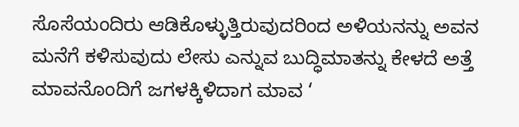ಸೊಸೆಯಂದಿರು ಆಡಿಕೊಳ್ಳುತ್ತಿರುವುದರಿಂದ ಅಳಿಯನನ್ನು ಅವನ ಮನೆಗೆ ಕಳಿಸುವುದು ಲೇಸು ಎನ್ನುವ ಬುದ್ಧಿಮಾತನ್ನು ಕೇಳದೆ ಅತ್ತೆ ಮಾವನೊಂದಿಗೆ ಜಗಳಕ್ಕಿಳಿದಾಗ ಮಾವ ‘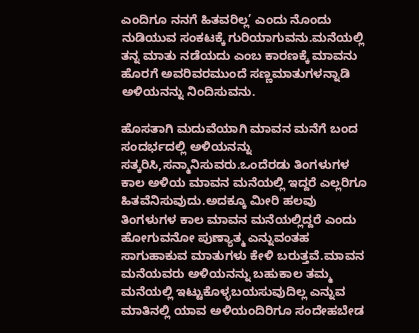ಎಂದಿಗೂ ನನಗೆ ಹಿತವರಿಲ್ಲ’ ಎಂದು ನೊಂದು ನುಡಿಯುವ ಸಂಕಟಕ್ಕೆ ಗುರಿಯಾಗುವನು.ಮನೆಯಲ್ಲಿ ತನ್ನ ಮಾತು ನಡೆಯದು ಎಂಬ ಕಾರಣಕ್ಕೆ ಮಾವನು ಹೊರಗೆ ಅವರಿವರಮುಂದೆ ಸಣ್ಣಮಾತುಗಳನ್ನಾಡಿ ಅಳಿಯನನ್ನು ನಿಂದಿಸುವನು.

ಹೊಸತಾಗಿ ಮದುವೆಯಾಗಿ ಮಾವನ ಮನೆಗೆ ಬಂದ ಸಂದರ್ಭದಲ್ಲಿ ಅಳಿಯನನ್ನು ಸತ್ಕರಿಸಿ,ಸನ್ಮಾನಿಸುವರು.ಒಂದೆರಡು ತಿಂಗಳುಗಳ ಕಾಲ ಅಳಿಯ ಮಾವನ ಮನೆಯಲ್ಲಿ ಇದ್ದರೆ ಎಲ್ಲರಿಗೂ ಹಿತವೆನಿಸುವುದು.ಅದಕ್ಕೂ ಮೀರಿ ಹಲವು ತಿಂಗಳುಗಳ ಕಾಲ ಮಾವನ ಮನೆಯಲ್ಲಿದ್ದರೆ ಎಂದು ಹೋಗುವನೋ ಪುಣ್ಯಾತ್ಮ ಎನ್ನುವಂತಹ ಸಾಗುಹಾಕುವ ಮಾತುಗಳು ಕೇಳಿ ಬರುತ್ತವೆ.ಮಾವನ ಮನೆಯವರು ಅಳಿಯನನ್ನು ಬಹುಕಾಲ ತಮ್ಮ ಮನೆಯಲ್ಲಿ ಇಟ್ಟುಕೊಳ್ಳಬಯಸುವುದಿಲ್ಲ ಎನ್ನುವ ಮಾತಿನಲ್ಲಿ ಯಾವ ಅಳಿಯಂದಿರಿಗೂ ಸಂದೇಹಬೇಡ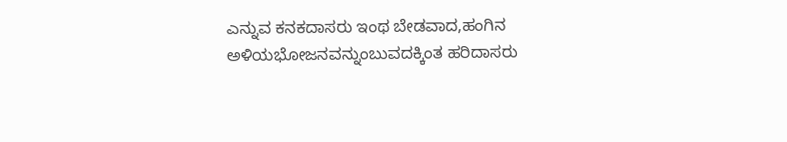ಎನ್ನುವ ಕನಕದಾಸರು ಇಂಥ ಬೇಡವಾದ,ಹಂಗಿನ ಅಳಿಯಭೋಜನವನ್ನುಂಬುವದಕ್ಕಿಂತ ಹರಿದಾಸರು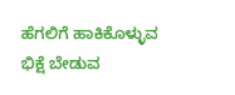ಹೆಗಲಿಗೆ ಹಾಕಿಕೊಳ್ಳುವ ಭಿಕ್ಷೆ ಬೇಡುವ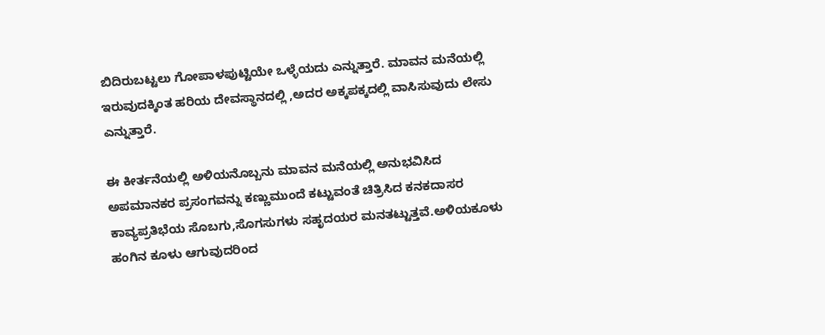ಬಿದಿರುಬಟ್ಟಲು ಗೋಪಾಳಪುಟ್ಟಿಯೇ ಒಳ್ಳೆಯದು ಎನ್ನುತ್ತಾರೆ. ಮಾವನ ಮನೆಯಲ್ಲಿ ಇರುವುದಕ್ಕಿಂತ ಹರಿಯ ದೇವಸ್ಥಾನದಲ್ಲಿ ,ಅದರ ಅಕ್ಕಪಕ್ಕದಲ್ಲಿ ವಾಸಿಸುವುದು ಲೇಸು ಎನ್ನುತ್ತಾರೆ.

ಈ ಕೀರ್ತನೆಯಲ್ಲಿ ಅಳಿಯನೊಬ್ಬನು ಮಾವನ ಮನೆಯಲ್ಲಿ ಅನುಭವಿಸಿದ ಅಪಮಾನಕರ ಪ್ರಸಂಗವನ್ನು ಕಣ್ಣುಮುಂದೆ ಕಟ್ಟುವಂತೆ ಚಿತ್ರಿಸಿದ ಕನಕದಾಸರ ಕಾವ್ಯಪ್ರತಿಭೆಯ ಸೊಬಗು,ಸೊಗಸುಗಳು ಸಹೃದಯರ ಮನತಟ್ಟುತ್ತವೆ.ಅಳಿಯಕೂಳು ಹಂಗಿನ ಕೂಳು ಆಗುವುದರಿಂದ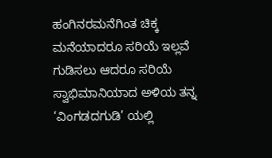ಹಂಗಿನರಮನೆಗಿಂತ ಚಿಕ್ಕ ಮನೆಯಾದರೂ ಸರಿಯೆ ಇಲ್ಲವೆ ಗುಡಿಸಲು ಆದರೂ ಸರಿಯೆ ಸ್ವಾಭಿಮಾನಿಯಾದ ಅಳಿಯ ತನ್ನ ‘ವಿಂಗಡದಗುಡಿ’ ಯಲ್ಲಿ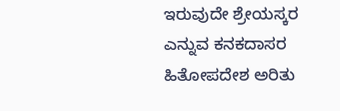ಇರುವುದೇ ಶ್ರೇಯಸ್ಕರ ಎನ್ನುವ ಕನಕದಾಸರ ಹಿತೋಪದೇಶ ಅರಿತು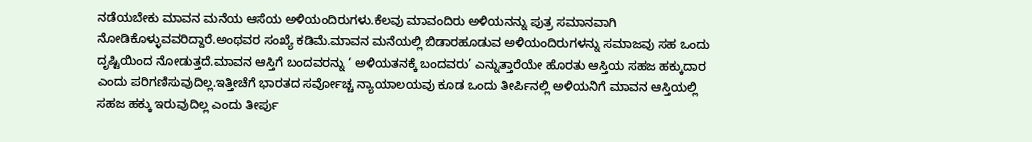ನಡೆಯಬೇಕು ಮಾವನ ಮನೆಯ ಆಸೆಯ ಅಳಿಯಂದಿರುಗಳು.ಕೆಲವು ಮಾವಂದಿರು ಅಳಿಯನನ್ನು ಪುತ್ರ ಸಮಾನವಾಗಿ ನೋಡಿಕೊಳ್ಳುವವರಿದ್ದಾರೆ‌.ಅಂಥವರ ಸಂಖ್ಯೆ ಕಡಿಮೆ.ಮಾವನ ಮನೆಯಲ್ಲಿ ಬಿಡಾರಹೂಡುವ ಅಳಿಯಂದಿರುಗಳನ್ನು ಸಮಾಜವು ಸಹ ಒಂದು ದೃಷ್ಟಿಯಿಂದ ನೋಡುತ್ತದೆ.ಮಾವನ ಆಸ್ತಿಗೆ ಬಂದವರನ್ನು ‘ ಅಳಿಯತನಕ್ಕೆ ಬಂದವರು’ ಎನ್ನುತ್ತಾರೆಯೇ ಹೊರತು ಆಸ್ತಿಯ ಸಹಜ ಹಕ್ಕುದಾರ ಎಂದು ಪರಿಗಣಿಸುವುದಿಲ್ಲ.ಇತ್ತೀಚೆಗೆ ಭಾರತದ ಸರ್ವೋಚ್ಚ ನ್ಯಾಯಾಲಯವು ಕೂಡ ಒಂದು ತೀರ್ಪಿನಲ್ಲಿ ಅಳಿಯನಿಗೆ ಮಾವನ ಆಸ್ತಿಯಲ್ಲಿ ಸಹಜ ಹಕ್ಕು ಇರುವುದಿಲ್ಲ ಎಂದು ತೀರ್ಪು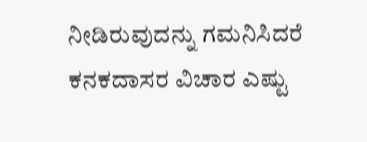ನೀಡಿರುವುದನ್ನು ಗಮನಿಸಿದರೆ ಕನಕದಾಸರ ವಿಚಾರ ಎಷ್ಟು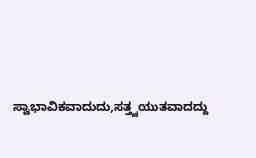ಸ್ವಾಭಾವಿಕವಾದುದು,ಸತ್ತ್ವಯುತವಾದದ್ದು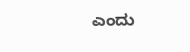ಎಂದು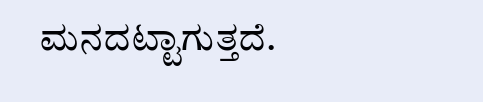ಮನದಟ್ಟಾಗುತ್ತದೆ.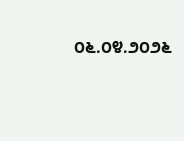೦೬.೦೪.೨೦೨೬